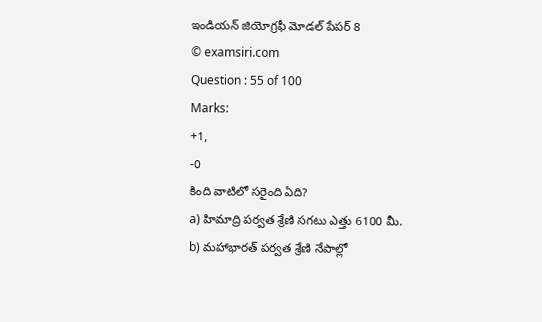ఇండియన్ జియోగ్రఫీ మోడల్ పేపర్ 8
© examsiri.com
Question : 55 of 100
Marks:
+1,
-0
కింది వాటిలో సరైంది ఏది?
a) హిమాద్రి పర్వత శ్రేణి సగటు ఎత్తు 6100 మీ.
b) మహాభారత్ పర్వత శ్రేణి నేపాల్లో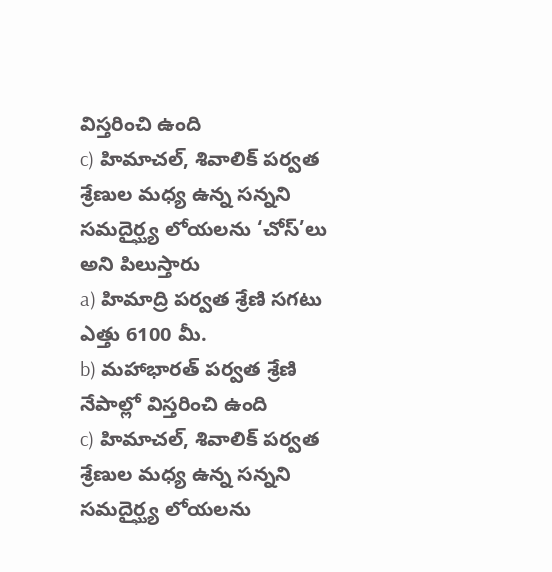విస్తరించి ఉంది
c) హిమాచల్, శివాలిక్ పర్వత శ్రేణుల మధ్య ఉన్న సన్నని సమదైర్ఘ్య లోయలను ‘చోస్’లు అని పిలుస్తారు
a) హిమాద్రి పర్వత శ్రేణి సగటు ఎత్తు 6100 మీ.
b) మహాభారత్ పర్వత శ్రేణి నేపాల్లో విస్తరించి ఉంది
c) హిమాచల్, శివాలిక్ పర్వత శ్రేణుల మధ్య ఉన్న సన్నని సమదైర్ఘ్య లోయలను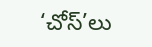‘చోస్’లు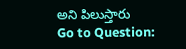అని పిలుస్తారు
Go to Question: